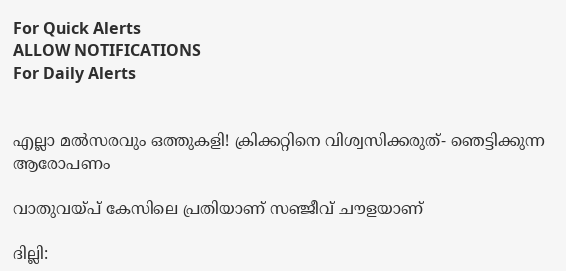For Quick Alerts
ALLOW NOTIFICATIONS
For Daily Alerts


എല്ലാ മല്‍സരവും ഒത്തുകളി! ക്രിക്കറ്റിനെ വിശ്വസിക്കരുത്- ഞെട്ടിക്കുന്ന ആരോപണം

വാതുവയ്പ് കേസിലെ പ്രതിയാണ് സഞ്ജീവ് ചൗളയാണ്

ദില്ലി: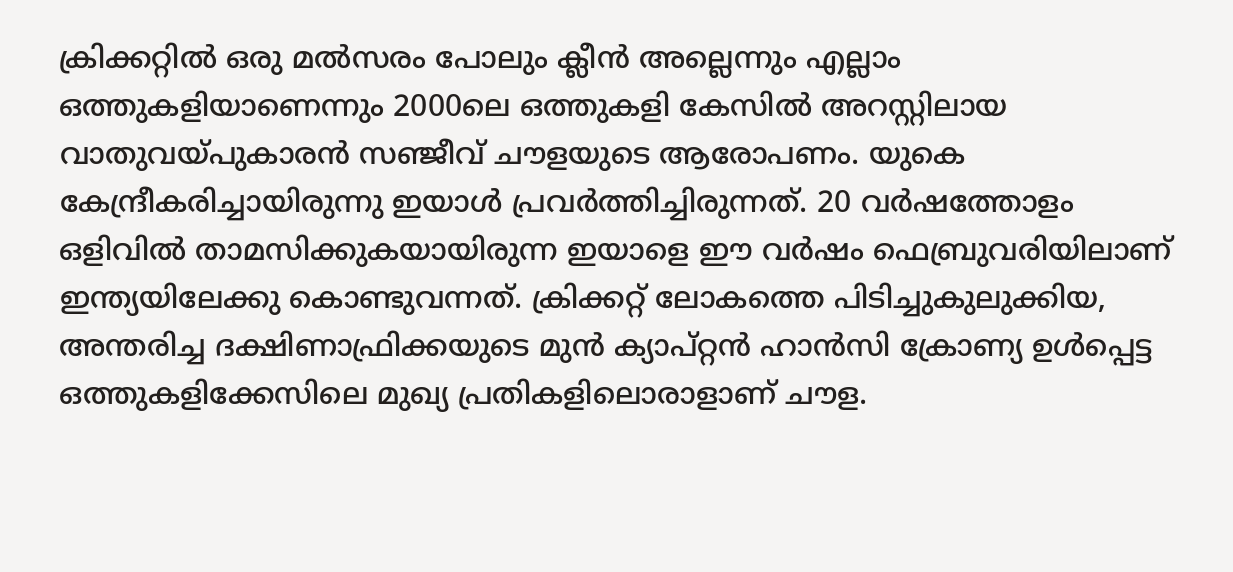ക്രിക്കറ്റില്‍ ഒരു മല്‍സരം പോലും ക്ലീന്‍ അല്ലെന്നും എല്ലാം ഒത്തുകളിയാണെന്നും 2000ലെ ഒത്തുകളി കേസില്‍ അറസ്റ്റിലായ വാതുവയ്പുകാരന്‍ സഞ്ജീവ് ചൗളയുടെ ആരോപണം. യുകെ കേന്ദ്രീകരിച്ചായിരുന്നു ഇയാള്‍ പ്രവര്‍ത്തിച്ചിരുന്നത്. 20 വര്‍ഷത്തോളം ഒളിവില്‍ താമസിക്കുകയായിരുന്ന ഇയാളെ ഈ വര്‍ഷം ഫെബ്രുവരിയിലാണ് ഇന്ത്യയിലേക്കു കൊണ്ടുവന്നത്. ക്രിക്കറ്റ് ലോകത്തെ പിടിച്ചുകുലുക്കിയ, അന്തരിച്ച ദക്ഷിണാഫ്രിക്കയുടെ മുന്‍ ക്യാപ്റ്റന്‍ ഹാന്‍സി ക്രോണ്യ ഉള്‍പ്പെട്ട ഒത്തുകളിക്കേസിലെ മുഖ്യ പ്രതികളിലൊരാളാണ് ചൗള.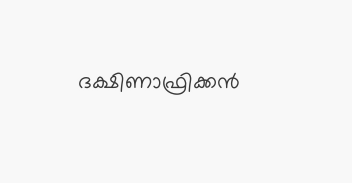ദക്ഷിണാഫ്രിക്കന്‍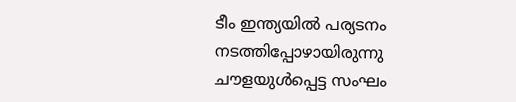ടീം ഇന്ത്യയില്‍ പര്യടനം നടത്തിപ്പോഴായിരുന്നു ചൗളയുള്‍പ്പെട്ട സംഘം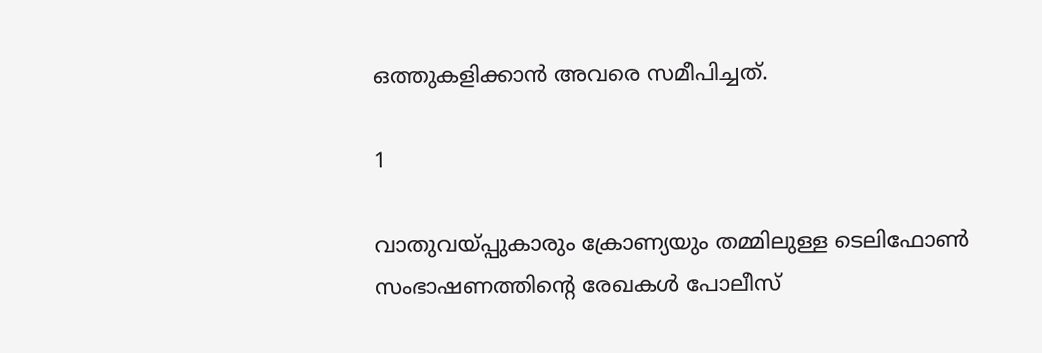ഒത്തുകളിക്കാന്‍ അവരെ സമീപിച്ചത്.

1

വാതുവയ്പ്പുകാരും ക്രോണ്യയും തമ്മിലുള്ള ടെലിഫോണ്‍ സംഭാഷണത്തിന്റെ രേഖകള്‍ പോലീസ്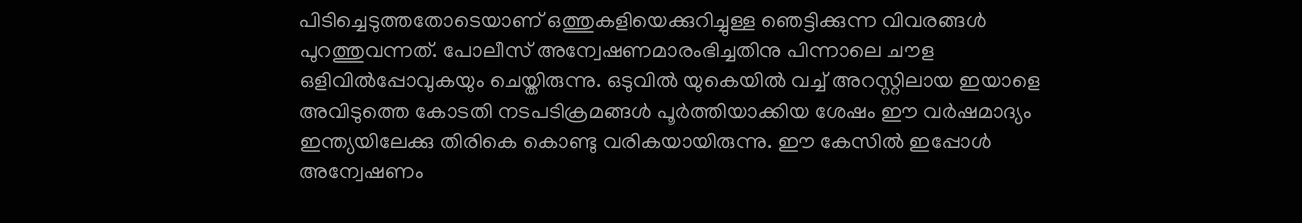പിടിച്ചെടുത്തതോടെയാണ് ഒത്തുകളിയെക്കുറിച്ചുള്ള ഞെട്ടിക്കുന്ന വിവരങ്ങള്‍ പുറത്തുവന്നത്. പോലീസ് അന്വേഷണമാരംഭിച്ചതിനു പിന്നാലെ ചൗള ഒളിവില്‍പ്പോവുകയും ചെയ്തിരുന്നു. ഒടുവില്‍ യുകെയില്‍ വച്ച് അറസ്റ്റിലായ ഇയാളെ അവിടുത്തെ കോടതി നടപടിക്രമങ്ങള്‍ പൂര്‍ത്തിയാക്കിയ ശേഷം ഈ വര്‍ഷമാദ്യം ഇന്ത്യയിലേക്കു തിരികെ കൊണ്ടു വരികയായിരുന്നു. ഈ കേസില്‍ ഇപ്പോള്‍ അന്വേഷണം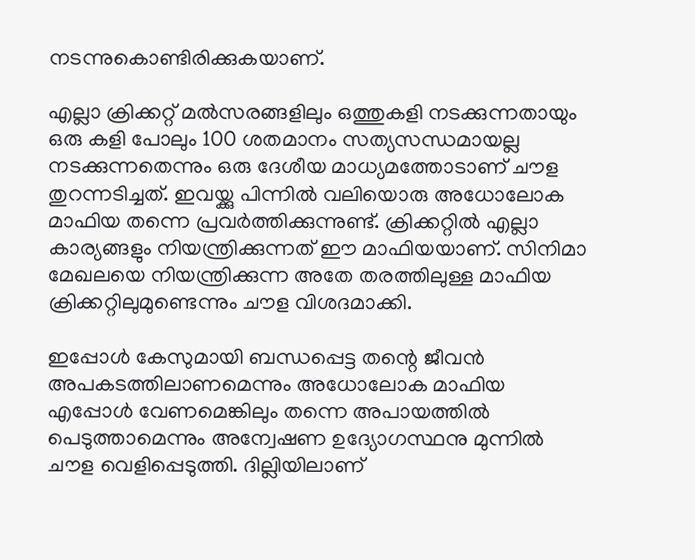നടന്നുകൊണ്ടിരിക്കുകയാണ്.

എല്ലാ ക്രിക്കറ്റ് മല്‍സരങ്ങളിലും ഒത്തുകളി നടക്കുന്നതായും ഒരു കളി പോലും 100 ശതമാനം സത്യസന്ധമായല്ല നടക്കുന്നതെന്നും ഒരു ദേശീയ മാധ്യമത്തോടാണ് ചൗള തുറന്നടിച്ചത്. ഇവയ്ക്കു പിന്നില്‍ വലിയൊരു അധോലോക മാഫിയ തന്നെ പ്രവര്‍ത്തിക്കുന്നുണ്ട്. ക്രിക്കറ്റില്‍ എല്ലാ കാര്യങ്ങളും നിയന്ത്രിക്കുന്നത് ഈ മാഫിയയാണ്. സിനിമാ മേഖലയെ നിയന്ത്രിക്കുന്ന അതേ തരത്തിലുള്ള മാഫിയ ക്രിക്കറ്റിലുമുണ്ടെന്നും ചൗള വിശദമാക്കി.

ഇപ്പോള്‍ കേസുമായി ബന്ധപ്പെട്ട തന്റെ ജീവന്‍ അപകടത്തിലാണമെന്നും അധോലോക മാഫിയ എപ്പോള്‍ വേണമെങ്കിലും തന്നെ അപായത്തില്‍ പെടുത്താമെന്നും അന്വേഷണ ഉദ്യോഗസ്ഥനു മുന്നില്‍ ചൗള വെളിപ്പെടുത്തി. ദില്ലിയിലാണ്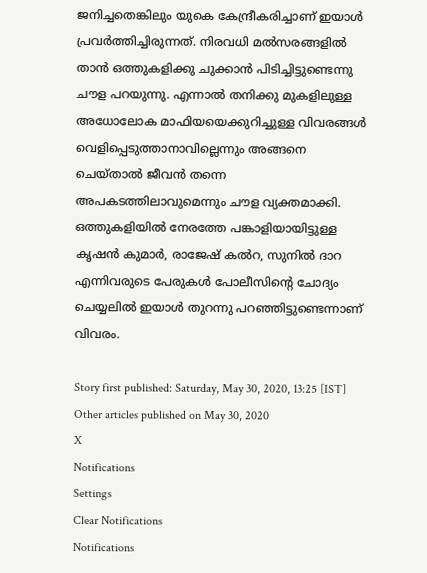ജനിച്ചതെങ്കിലും യുകെ കേന്ദ്രീകരിച്ചാണ് ഇയാള്‍ പ്രവര്‍ത്തിച്ചിരുന്നത്. നിരവധി മല്‍സരങ്ങളില്‍ താന്‍ ഒത്തുകളിക്കു ചുക്കാന്‍ പിടിച്ചിട്ടുണ്ടെന്നു ചൗള പറയുന്നു. എന്നാല്‍ തനിക്കു മുകളിലുള്ള അധോലോക മാഫിയയെക്കുറിച്ചുള്ള വിവരങ്ങള്‍ വെളിപ്പെടുത്താനാവില്ലെന്നും അങ്ങനെ ചെയ്താല്‍ ജീവന്‍ തന്നെ അപകടത്തിലാവുമെന്നും ചൗള വ്യക്തമാക്കി. ഒത്തുകളിയില്‍ നേരത്തേ പങ്കാളിയായിട്ടുള്ള കൃഷന്‍ കുമാര്‍, രാജേഷ് കല്‍റ, സുനില്‍ ദാറ എന്നിവരുടെ പേരുകള്‍ പോലീസിന്റെ ചോദ്യം ചെയ്യലില്‍ ഇയാള്‍ തുറന്നു പറഞ്ഞിട്ടുണ്ടെന്നാണ് വിവരം.

Story first published: Saturday, May 30, 2020, 13:25 [IST]
Other articles published on May 30, 2020
X
Notifications
Settings
Clear Notifications
Notifications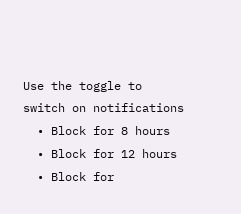Use the toggle to switch on notifications
  • Block for 8 hours
  • Block for 12 hours
  • Block for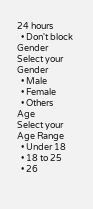24 hours
  • Don't block
Gender
Select your Gender
  • Male
  • Female
  • Others
Age
Select your Age Range
  • Under 18
  • 18 to 25
  • 26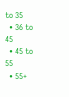to 35
  • 36 to 45
  • 45 to 55
  • 55+